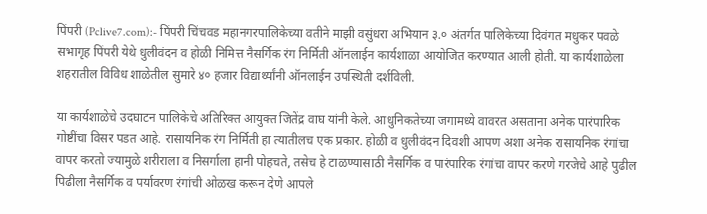पिंपरी (Pclive7.com):- पिंपरी चिंचवड महानगरपालिकेच्या वतीने माझी वसुंधरा अभियान ३.० अंतर्गत पालिकेच्या दिवंगत मधुकर पवळे सभागृह पिंपरी येथे धुलीवंदन व होळी निमित्त नैसर्गिक रंग निर्मिती ऑनलाईन कार्यशाळा आयोजित करण्यात आली होती. या कार्यशाळेला शहरातील विविध शाळेतील सुमारे ४० हजार विद्यार्थ्यांनी ऑनलाईन उपस्थिती दर्शविली.

या कार्यशाळेचे उदघाटन पालिकेचे अतिरिक्त आयुक्त जितेंद्र वाघ यांनी केले. आधुनिकतेच्या जगामध्ये वावरत असताना अनेक पारंपारिक गोष्टींचा विसर पडत आहे. रासायनिक रंग निर्मिती हा त्यातीलच एक प्रकार. होळी व धुलीवंदन दिवशी आपण अशा अनेक रासायनिक रंगांचा वापर करतो ज्यामुळे शरीराला व निसर्गाला हानी पोहचते, तसेच हे टाळण्यासाठी नैसर्गिक व पारंपारिक रंगांचा वापर करणे गरजेचे आहे पुढील पिढीला नैसर्गिक व पर्यावरण रंगांची ओळख करून देणे आपले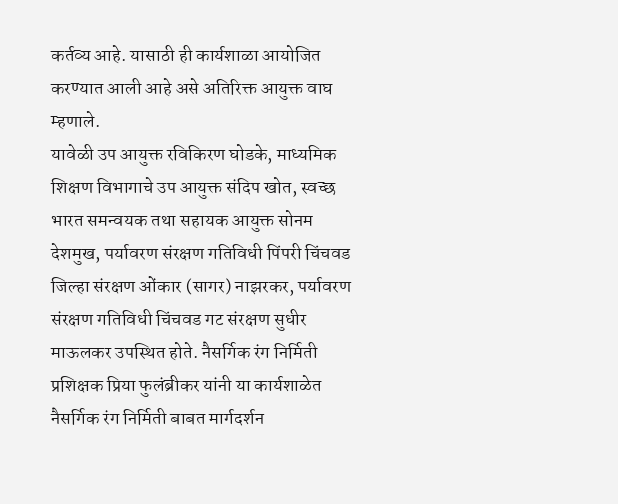कर्तव्य आहे. यासाठी ही कार्यशाळा आयोजित करण्यात आली आहे असे अतिरिक्त आयुक्त वाघ म्हणाले.
यावेळी उप आयुक्त रविकिरण घोडके, माध्यमिक शिक्षण विभागाचे उप आयुक्त संदिप खोत, स्वच्छ भारत समन्वयक तथा सहायक आयुक्त सोनम देशमुख, पर्यावरण संरक्षण गतिविधी पिंपरी चिंचवड जिल्हा संरक्षण ओंकार (सागर) नाझरकर, पर्यावरण संरक्षण गतिविधी चिंचवड गट संरक्षण सुधीर माऊलकर उपस्थित होते. नैसर्गिक रंग निर्मिती प्रशिक्षक प्रिया फुलंब्रीकर यांनी या कार्यशाळेत नैसर्गिक रंग निर्मिती बाबत मार्गदर्शन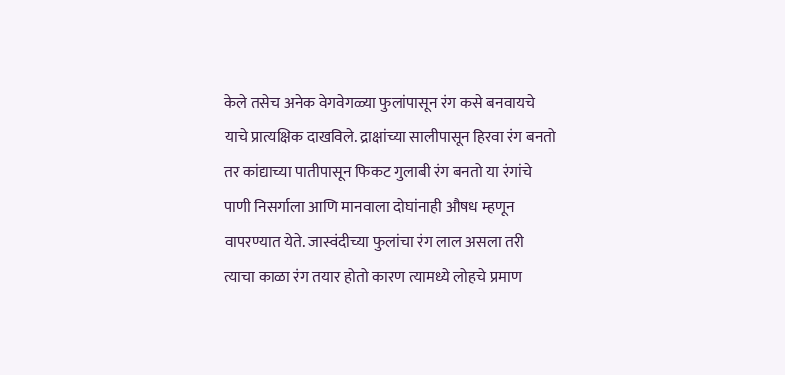केले तसेच अनेक वेगवेगळ्या फुलांपासून रंग कसे बनवायचे याचे प्रात्यक्षिक दाखविले. द्राक्षांच्या सालीपासून हिरवा रंग बनतो तर कांद्याच्या पातीपासून फिकट गुलाबी रंग बनतो या रंगांचे पाणी निसर्गाला आणि मानवाला दोघांनाही औषध म्हणून वापरण्यात येते. जास्वंदीच्या फुलांचा रंग लाल असला तरी त्याचा काळा रंग तयार होतो कारण त्यामध्ये लोहचे प्रमाण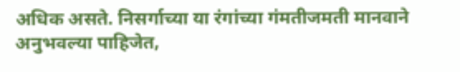अधिक असते. निसर्गाच्या या रंगांच्या गंमतीजमती मानवाने अनुभवल्या पाहिजेत,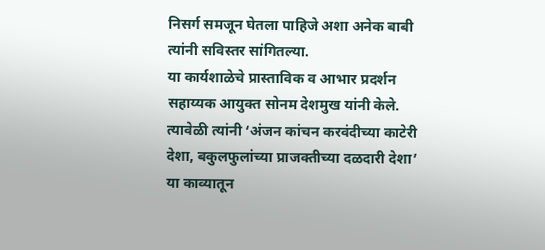निसर्ग समजून घेतला पाहिजे अशा अनेक बाबी त्यांनी सविस्तर सांगितल्या.
या कार्यशाळेचे प्रास्ताविक व आभार प्रदर्शन सहाय्यक आयुक्त सोनम देशमुख यांनी केले. त्यावेळी त्यांनी ‘अंजन कांचन करवंदीच्या काटेरी देशा, बकुलफुलांच्या प्राजक्तीच्या दळदारी देशा’ या काव्यातून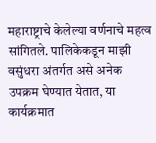महाराष्ट्राचे केलेल्या वर्णनाचे महत्व सांगितले. पालिकेकडून माझी वसुंधरा अंतर्गत असे अनेक उपक्रम घेण्यात येतात, या कार्यक्रमात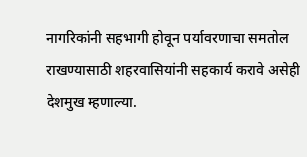नागरिकांनी सहभागी होवून पर्यावरणाचा समतोल राखण्यासाठी शहरवासियांनी सहकार्य करावे असेही देशमुख म्हणाल्या.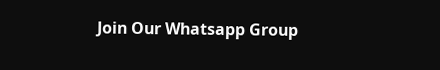Join Our Whatsapp Group